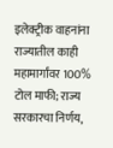इलेक्ट्रीक वाहनांना राज्यातील काही महामार्गांवर 100% टोल माफी; राज्य सरकारचा निर्णय,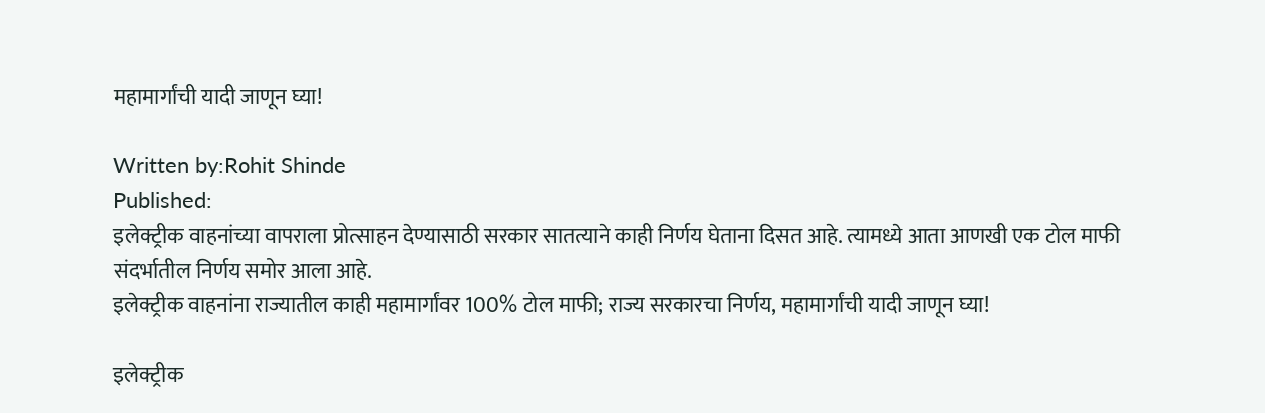महामार्गांची यादी जाणून घ्या!

Written by:Rohit Shinde
Published:
इलेक्ट्रीक वाहनांच्या वापराला प्रोत्साहन देण्यासाठी सरकार सातत्याने काही निर्णय घेताना दिसत आहे. त्यामध्ये आता आणखी एक टोल माफी संदर्भातील निर्णय समोर आला आहे.
इलेक्ट्रीक वाहनांना राज्यातील काही महामार्गांवर 100% टोल माफी; राज्य सरकारचा निर्णय, महामार्गांची यादी जाणून घ्या!

इलेक्ट्रीक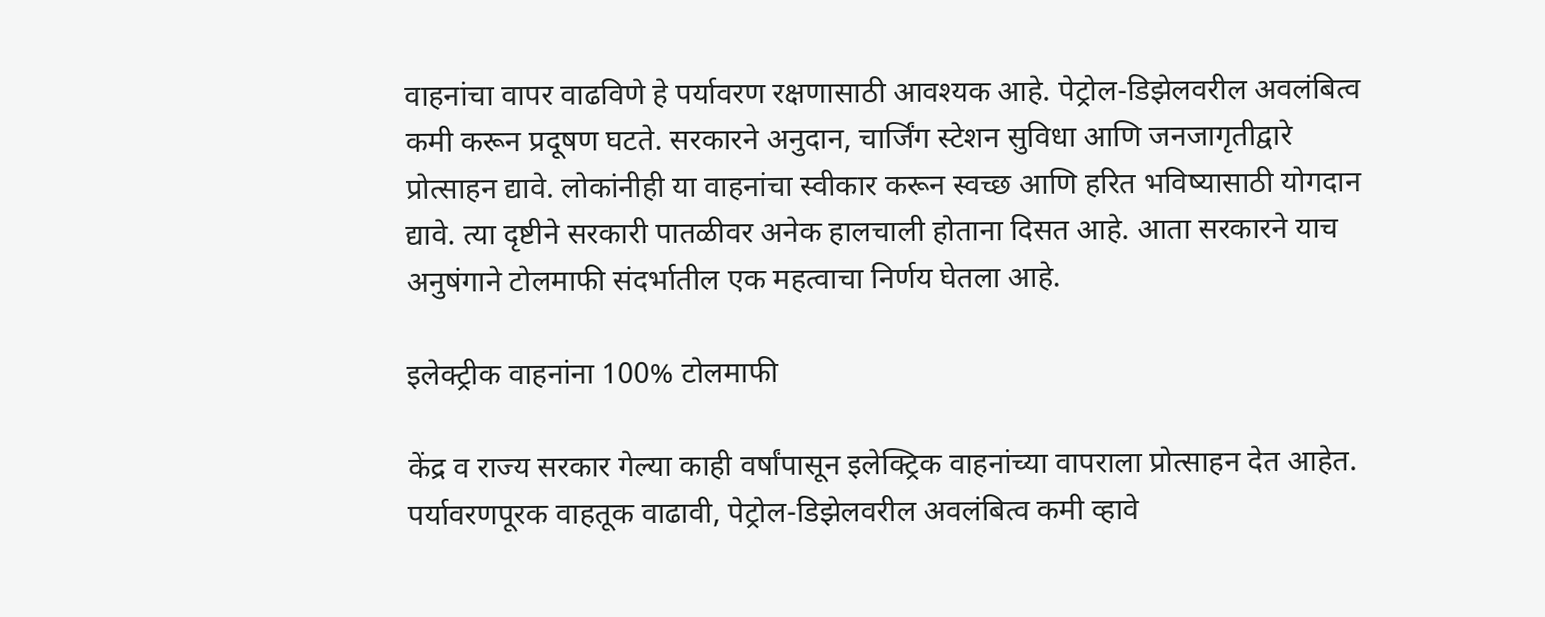वाहनांचा वापर वाढविणे हे पर्यावरण रक्षणासाठी आवश्यक आहे. पेट्रोल-डिझेलवरील अवलंबित्व कमी करून प्रदूषण घटते. सरकारने अनुदान, चार्जिंग स्टेशन सुविधा आणि जनजागृतीद्वारे प्रोत्साहन द्यावे. लोकांनीही या वाहनांचा स्वीकार करून स्वच्छ आणि हरित भविष्यासाठी योगदान द्यावे. त्या दृष्टीने सरकारी पातळीवर अनेक हालचाली होताना दिसत आहे. आता सरकारने याच अनुषंगाने टोलमाफी संदर्भातील एक महत्वाचा निर्णय घेतला आहे.

इलेक्ट्रीक वाहनांना 100% टोलमाफी

केंद्र व राज्य सरकार गेल्या काही वर्षांपासून इलेक्ट्रिक वाहनांच्या वापराला प्रोत्साहन देत आहेत. पर्यावरणपूरक वाहतूक वाढावी, पेट्रोल-डिझेलवरील अवलंबित्व कमी व्हावे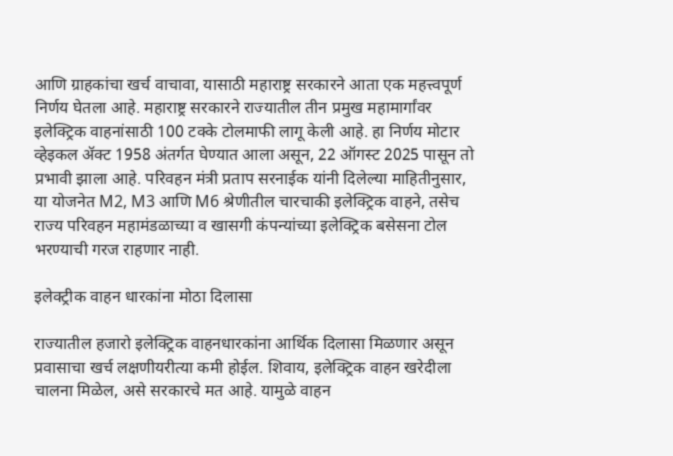आणि ग्राहकांचा खर्च वाचावा, यासाठी महाराष्ट्र सरकारने आता एक महत्त्वपूर्ण निर्णय घेतला आहे. महाराष्ट्र सरकारने राज्यातील तीन प्रमुख महामार्गांवर इलेक्ट्रिक वाहनांसाठी 100 टक्के टोलमाफी लागू केली आहे. हा निर्णय मोटार व्हेइकल ॲक्ट 1958 अंतर्गत घेण्यात आला असून, 22 ऑगस्ट 2025 पासून तो प्रभावी झाला आहे. परिवहन मंत्री प्रताप सरनाईक यांनी दिलेल्या माहितीनुसार, या योजनेत M2, M3 आणि M6 श्रेणीतील चारचाकी इलेक्ट्रिक वाहने, तसेच राज्य परिवहन महामंडळाच्या व खासगी कंपन्यांच्या इलेक्ट्रिक बसेसना टोल भरण्याची गरज राहणार नाही.

इलेक्ट्रीक वाहन धारकांना मोठा दिलासा

राज्यातील हजारो इलेक्ट्रिक वाहनधारकांना आर्थिक दिलासा मिळणार असून प्रवासाचा खर्च लक्षणीयरीत्या कमी होईल. शिवाय, इलेक्ट्रिक वाहन खरेदीला चालना मिळेल, असे सरकारचे मत आहे. यामुळे वाहन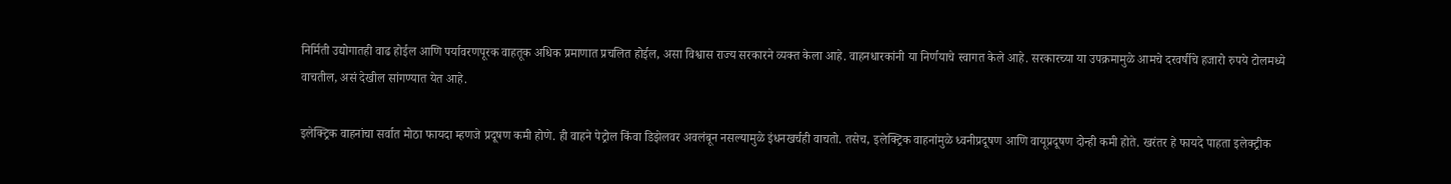निर्मिती उद्योगातही वाढ होईल आणि पर्यावरणपूरक वाहतूक अधिक प्रमाणात प्रचलित होईल, असा विश्वास राज्य सरकारने व्यक्त केला आहे. वाहनधारकांनी या निर्णयाचे स्वागत केले आहे. सरकारच्या या उपक्रमामुळे आमचे दरवर्षीचे हजारो रुपये टोलमध्ये वाचतील, असं देखील सांगण्यात येत आहे.

इलेक्ट्रिक वाहनांचा सर्वात मोठा फायदा म्हणजे प्रदूषण कमी होणे. ही वाहने पेट्रोल किंवा डिझेलवर अवलंबून नसल्यामुळे इंधनखर्चही वाचतो. तसेच, इलेक्ट्रिक वाहनांमुळे ध्वनीप्रदूषण आणि वायूप्रदूषण दोन्ही कमी होते. खरंतर हे फायदे पाहता इलेक्ट्रीक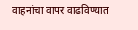वाहनांचा वापर वाढविण्यात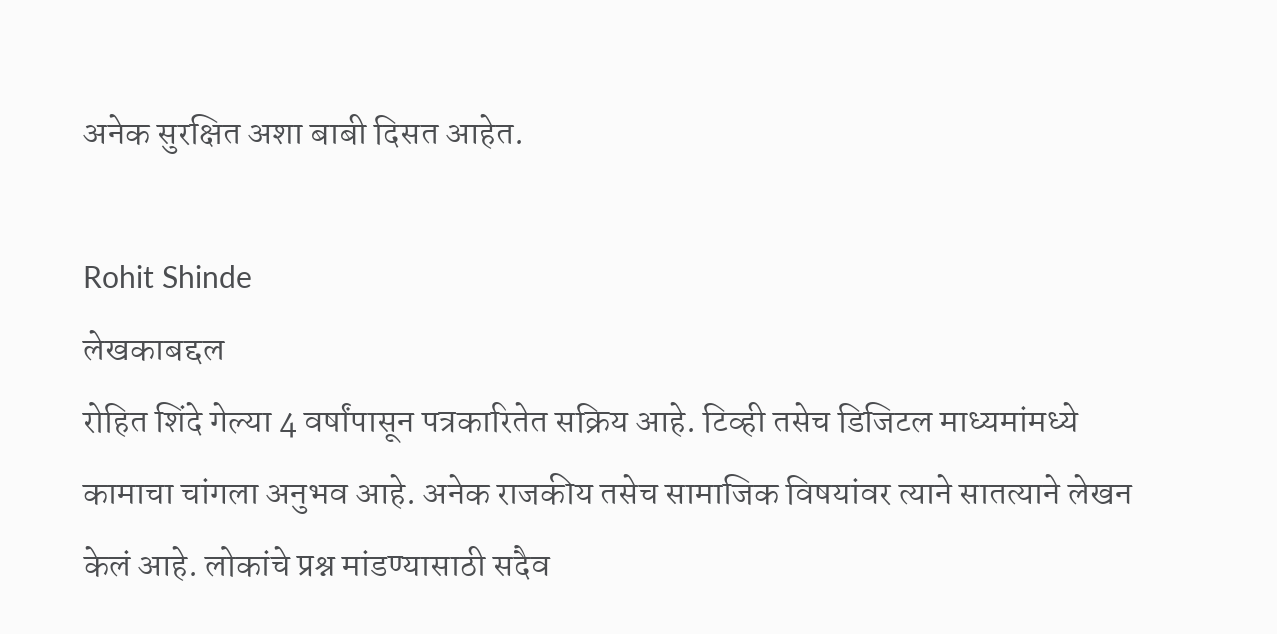अनेक सुरक्षित अशा बाबी दिसत आहेत.

Rohit Shinde
लेखकाबद्दल
रोहित शिंदे गेल्या 4 वर्षांपासून पत्रकारितेत सक्रिय आहे. टिव्ही तसेच डिजिटल माध्यमांमध्ये कामाचा चांगला अनुभव आहे. अनेक राजकीय तसेच सामाजिक विषयांवर त्याने सातत्याने लेखन केलं आहे. लोकांचे प्रश्न मांडण्यासाठी सदैव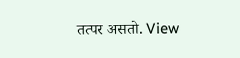तत्पर असतो. View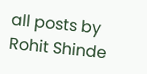all posts by Rohit Shinde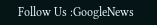Follow Us :GoogleNews